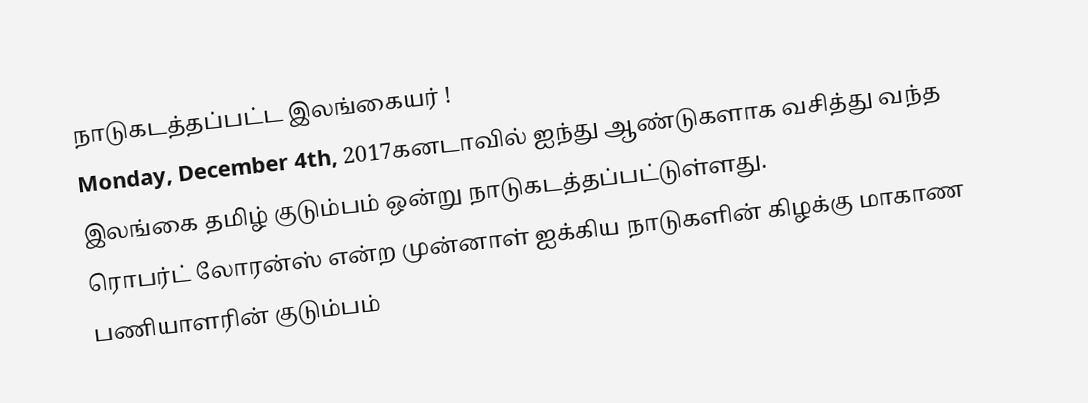நாடுகடத்தப்பட்ட இலங்கையர் !
Monday, December 4th, 2017கனடாவில் ஐந்து ஆண்டுகளாக வசித்து வந்த இலங்கை தமிழ் குடும்பம் ஒன்று நாடுகடத்தப்பட்டுள்ளது.
ரொபர்ட் லோரன்ஸ் என்ற முன்னாள் ஐக்கிய நாடுகளின் கிழக்கு மாகாண பணியாளரின் குடும்பம்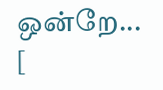ஒன்றே... [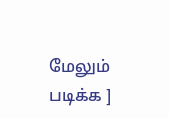மேலும் படிக்க ]